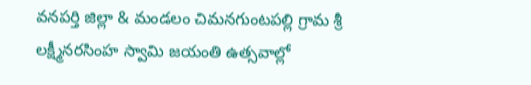వనపర్తి జిల్లా & మండలం చిమనగుంటపల్లి గ్రామ శ్రీ లక్ష్మీనరసింహ స్వామి జయంతి ఉత్సవాల్లో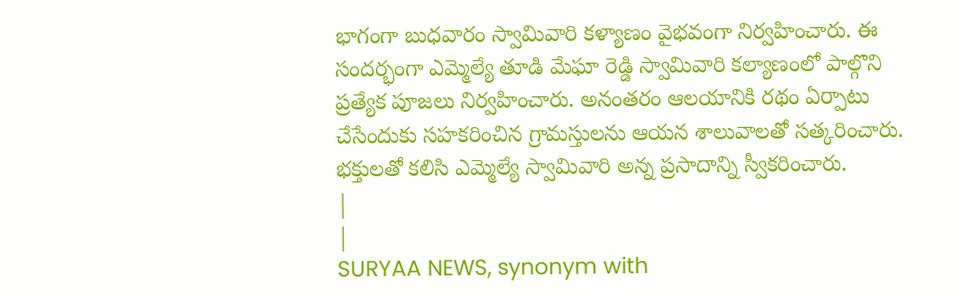భాగంగా బుధవారం స్వామివారి కళ్యాణం వైభవంగా నిర్వహించారు. ఈ సందర్భంగా ఎమ్మెల్యే తూడి మేఘా రెడ్డి స్వామివారి కల్యాణంలో పాల్గొని ప్రత్యేక పూజలు నిర్వహించారు. అనంతరం ఆలయానికి రథం ఏర్పాటు చేసేందుకు సహకరించిన గ్రామస్తులను ఆయన శాలువాలతో సత్కరించారు. భక్తులతో కలిసి ఎమ్మెల్యే స్వామివారి అన్న ప్రసాదాన్ని స్వీకరించారు.
|
|
SURYAA NEWS, synonym with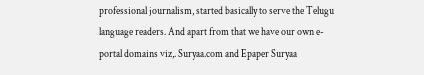professional journalism, started basically to serve the Telugu language readers. And apart from that we have our own e-portal domains viz,. Suryaa.com and Epaper Suryaa